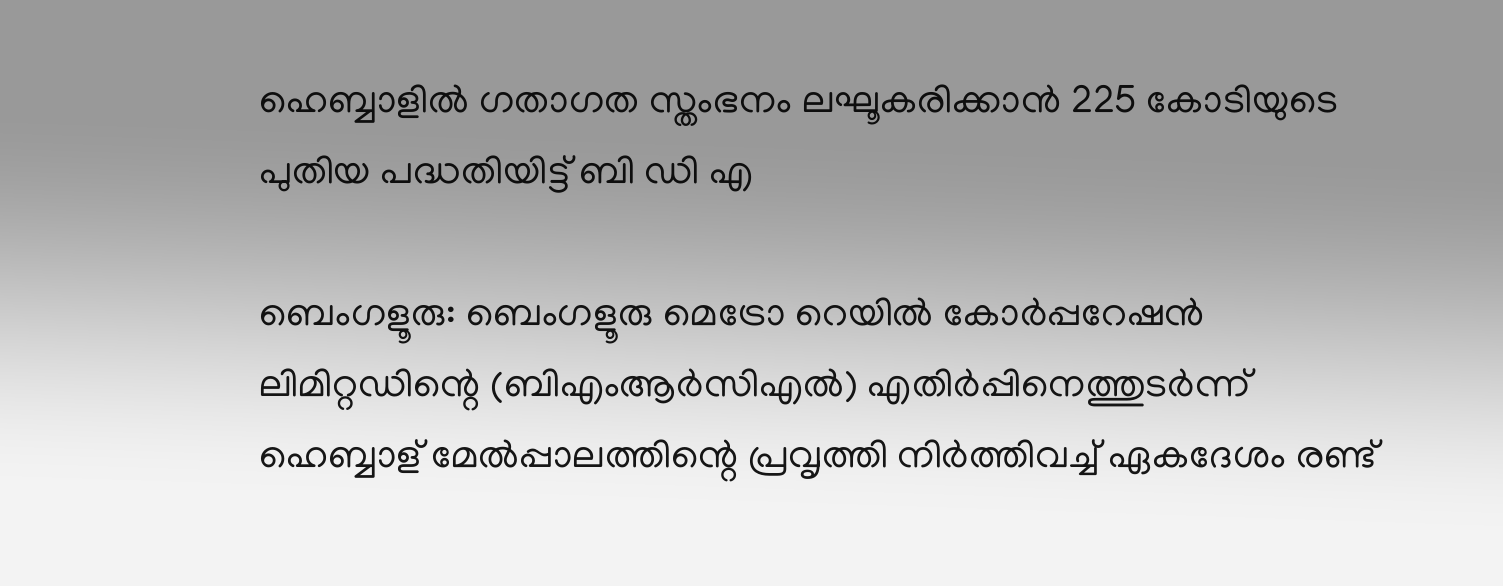ഹെബ്ബാളിൽ ഗതാഗത സ്തംഭനം ലഘൂകരിക്കാൻ 225 കോടിയുടെ പുതിയ പദ്ധതിയിട്ട് ബി ഡി എ

ബെംഗളൂരു: ബെംഗളൂരു മെട്രോ റെയിൽ കോർപ്പറേഷൻ ലിമിറ്റഡിന്റെ (ബി‌എം‌ആർ‌സി‌എൽ) എതിർപ്പിനെത്തുടർന്ന് ഹെബ്ബാള് മേൽപ്പാലത്തിന്റെ പ്രവൃത്തി നിർത്തിവച്ച് ഏകദേശം രണ്ട്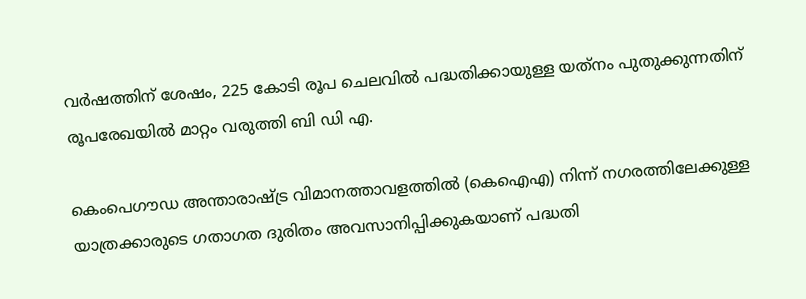വർഷത്തിന് ശേഷം, 225 കോടി രൂപ ചെലവിൽ പദ്ധതിക്കായുള്ള യത്‌നം പുതുക്കുന്നതിന് രൂപരേഖയിൽ മാറ്റം വരുത്തി ബി‌ ഡി‌ എ.

കെം‌പെഗൗഡ അന്താരാഷ്ട്ര വിമാനത്താവളത്തിൽ (കെ‌ഐ‌എ) നിന്ന് നഗരത്തിലേക്കുള്ള യാത്രക്കാരുടെ ഗതാഗത ദുരിതം അവസാനിപ്പിക്കുകയാണ് പദ്ധതി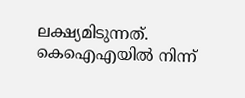ലക്ഷ്യമിടുന്നത്. കെ‌ഐ‌എയിൽ നിന്ന്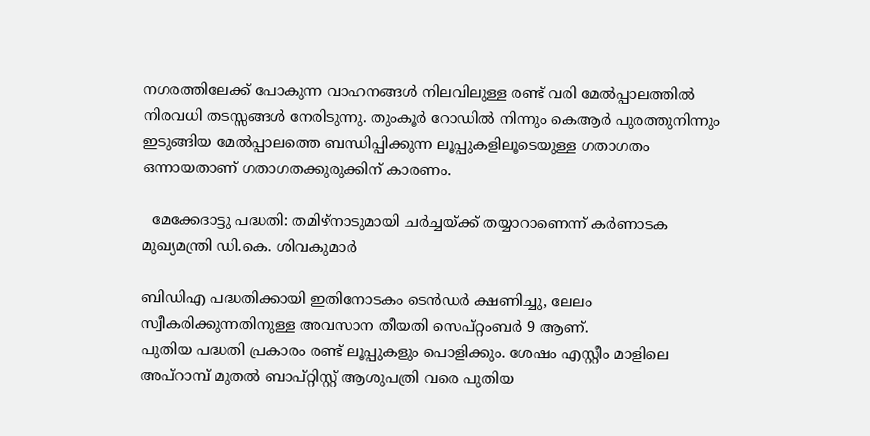നഗരത്തിലേക്ക് പോകുന്ന വാഹനങ്ങൾ നിലവിലുള്ള രണ്ട് വരി മേൽപ്പാലത്തിൽ നിരവധി തടസ്സങ്ങൾ നേരിടുന്നു. തുംകൂർ റോഡിൽ നിന്നും കെആർ പുരത്തുനിന്നും ഇടുങ്ങിയ മേൽപ്പാലത്തെ ബന്ധിപ്പിക്കുന്ന ലൂപ്പുകളിലൂടെയുള്ള ഗതാഗതം ഒന്നായതാണ് ഗതാഗതക്കുരുക്കിന് കാരണം.

  മേക്കേദാട്ടു പദ്ധതി: തമിഴ്‌നാടുമായി ചർച്ചയ്ക്ക് തയ്യാറാണെന്ന് കർണാടക മുഖ്യമന്ത്രി ഡി.കെ. ശിവകുമാർ

ബിഡിഎ പദ്ധതിക്കായി ഇതിനോടകം ടെൻഡർ ക്ഷണിച്ചു, ലേലം സ്വീകരിക്കുന്നതിനുള്ള അവസാന തീയതി സെപ്റ്റംബർ 9 ആണ്.
പുതിയ പദ്ധതി പ്രകാരം രണ്ട് ലൂപ്പുകളും പൊളിക്കും. ശേഷം എസ്റ്റീം മാളിലെ അപ്‌റാമ്പ് മുതൽ ബാപ്റ്റിസ്റ്റ് ആശുപത്രി വരെ പുതിയ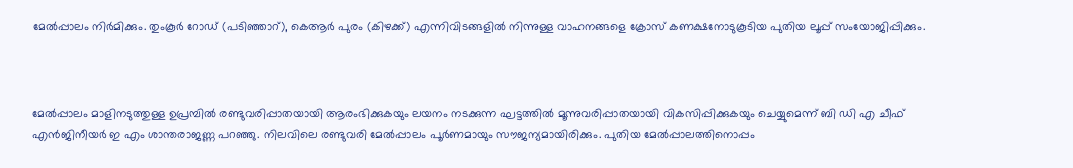മേൽപ്പാലം നിർമിക്കും. തുംകൂർ റോഡ് (പടിഞ്ഞാറ്), കെആർ പുരം (കിഴക്ക്) എന്നിവിടങ്ങളിൽ നിന്നുള്ള വാഹനങ്ങളെ ക്രോസ് കണക്ഷനോടുകൂടിയ പുതിയ ലൂപ്പ് സംയോജിപ്പിക്കും.



മേൽപ്പാലം മാളിനടുത്തുള്ള ഉപ്രമ്പിൽ രണ്ടുവരിപ്പാതയായി ആരംഭിക്കുകയും ലയനം നടക്കുന്ന ഘട്ടത്തിൽ മൂന്നുവരിപ്പാതയായി വികസിപ്പിക്കുകയും ചെയ്യുമെന്ന് ബി ഡി എ ചീഫ് എൻജിനീയർ ഇ എം ശാന്തരാജണ്ണ പറഞ്ഞു. നിലവിലെ രണ്ടുവരി മേൽപ്പാലം പൂർണമായും സൗജന്യമായിരിക്കും. പുതിയ മേൽപ്പാലത്തിനൊപ്പം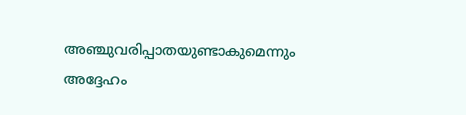അഞ്ചുവരിപ്പാതയുണ്ടാകുമെന്നും അദ്ദേഹം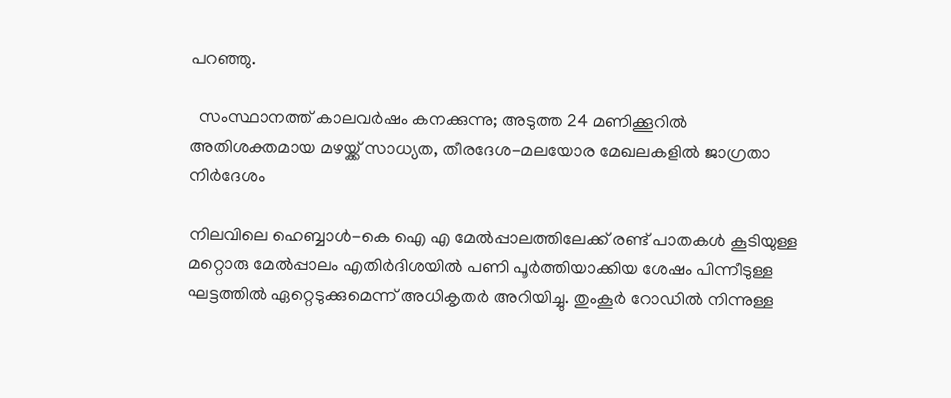പറഞ്ഞു.

  സംസ്ഥാനത്ത് കാലവർഷം കനക്കുന്നു; അടുത്ത 24 മണിക്കൂറിൽ അതിശക്തമായ മഴയ്ക്ക് സാധ്യത, തീരദേശ-മലയോര മേഖലകളിൽ ജാഗ്രതാ നിർദേശം

നിലവിലെ ഹെബ്ബാൾ-കെ ഐ എ മേൽപ്പാലത്തിലേക്ക് രണ്ട് പാതകൾ കൂടിയുള്ള മറ്റൊരു മേൽപ്പാലം എതിർദിശയിൽ പണി പൂർത്തിയാക്കിയ ശേഷം പിന്നീടുള്ള ഘട്ടത്തിൽ ഏറ്റെടുക്കുമെന്ന് അധികൃതർ അറിയിച്ചു. തുംകൂർ റോഡിൽ നിന്നുള്ള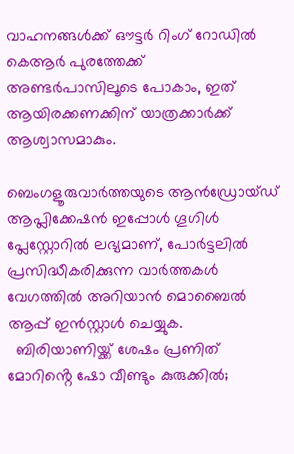വാഹനങ്ങൾക്ക് ഔട്ടർ റിംഗ് റോഡിൽ കെആർ പുരത്തേക്ക് അണ്ടർപാസിലൂടെ പോകാം, ഇത് ആയിരക്കണക്കിന് യാത്രക്കാർക്ക് ആശ്വാസമാകും.

ബെംഗളൂരുവാർത്തയുടെ ആൻഡ്രോയ്ഡ് ആപ്ലിക്കേഷൻ ഇപ്പോൾ ഗൂഗിൾ പ്ലേസ്റ്റോറിൽ ലഭ്യമാണ്, പോർട്ടലിൽ പ്രസിദ്ധീകരിക്കുന്ന വാർത്തകൾ വേഗത്തിൽ അറിയാൻ മൊബൈൽ ആപ്പ് ഇൻസ്റ്റാൾ ചെയ്യുക.
  ബിരിയാണിയ്ക്ക് ശേഷം പ്രണിത് മോറിൻ്റെ ഷോ വീണ്ടും കുരുക്കിൽ;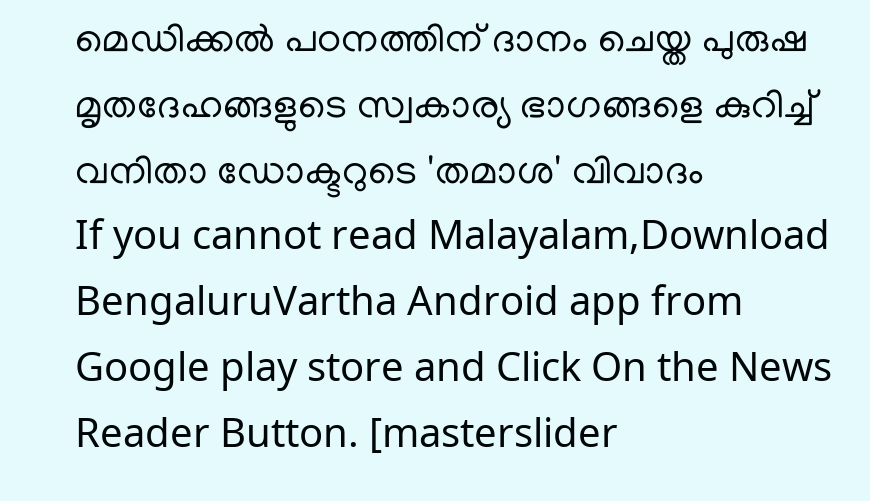മെഡിക്കൽ പഠനത്തിന് ദാനം ചെയ്ത പുരുഷ മൃതദേഹങ്ങളുടെ സ്വകാര്യ ഭാഗങ്ങളെ കുറിച്ച് വനിതാ ഡോക്ടറുടെ 'തമാശ' വിവാദം
If you cannot read Malayalam,Download BengaluruVartha Android app from Google play store and Click On the News Reader Button. [masterslider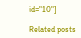id="10"]

Related posts